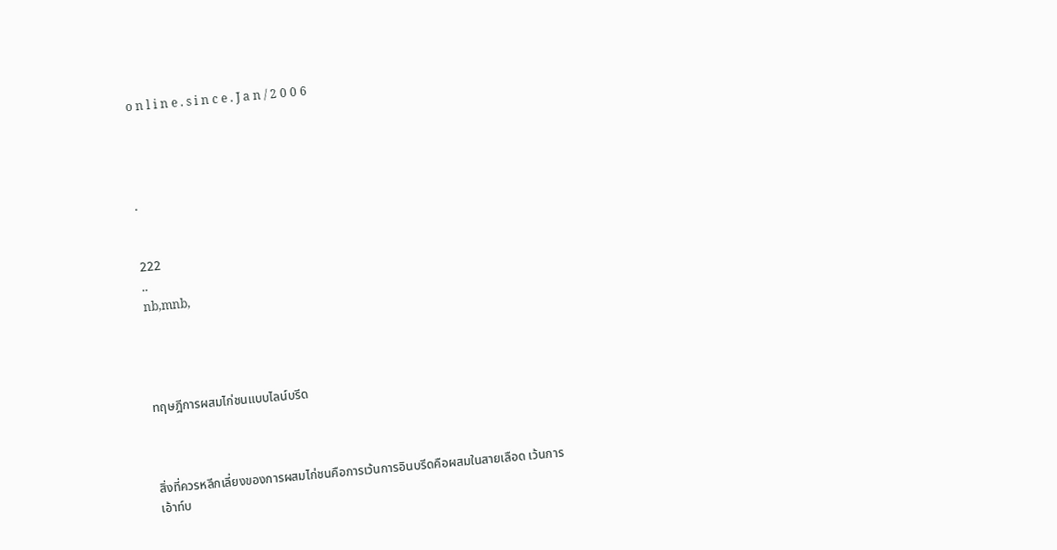o n l i n e . s i n c e . J a n / 2 0 0 6




.


222
..
nb,mnb,




ทฤษฎีการผสมไก่ชนแบบไลน์บรีด



สิ่งที่ควรหลีกเลี่ยงของการผสมไก่ชนคือการเว้นการอินบรีดคือผสมในสายเลือด เว้นการเอ้าท์บ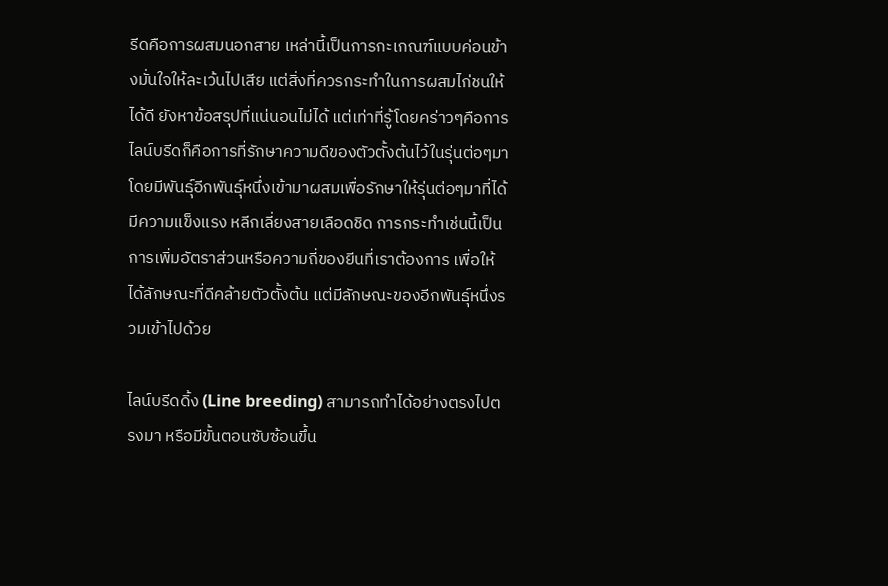รีดคือการผสมนอกสาย เหล่านี้เป็นการกะเกณฑ์แบบค่อนข้างมั่นใจให้ละเว้นไปเสีย แต่สิ่งที่ควรกระทำในการผสมไก่ชนให้ได้ดี ยังหาข้อสรุปที่แน่นอนไม่ได้ แต่เท่าที่รู้โดยคร่าวๆคือการไลน์บรีดก็คือการที่รักษาความดีของตัวตั้งต้นไว้ในรุ่นต่อๆมา โดยมีพันธุ์อีกพันธุ์หนึ่งเข้ามาผสมเพื่อรักษาให้รุ่นต่อๆมาที่ได้มีความแข็งแรง หลีกเลี่ยงสายเลือดชิด การกระทำเช่นนี้เป็นการเพิ่มอัตราส่วนหรือความถี่ของยีนที่เราต้องการ เพื่อให้ได้ลักษณะที่ดีคล้ายตัวตั้งต้น แต่มีลักษณะของอีกพันธุ์หนึ่งรวมเข้าไปด้วย

ไลน์บรีดดิ้ง (Line breeding) สามารถทำได้อย่างตรงไปตรงมา หรือมีขั้นตอนซับซ้อนขึ้น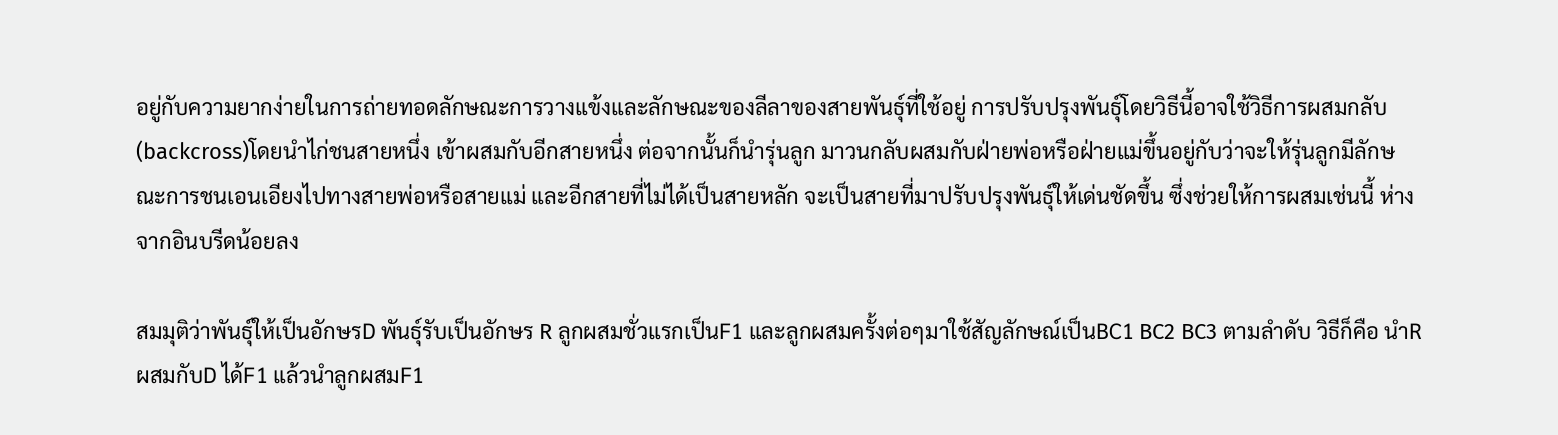อยู่กับความยากง่ายในการถ่ายทอดลักษณะการวางแข้งและลักษณะของลีลาของสายพันธุ์ที่ใช้อยู่ การปรับปรุงพันธุ์โดยวิธีนี้อาจใช้วิธีการผสมกลับ(backcross)โดยนำไก่ชนสายหนึ่ง เข้าผสมกับอีกสายหนึ่ง ต่อจากนั้นก็นำรุ่นลูก มาวนกลับผสมกับฝ่ายพ่อหรือฝ่ายแม่ขึ้นอยู่กับว่าจะให้รุ่นลูกมีลักษณะการชนเอนเอียงไปทางสายพ่อหรือสายแม่ และอีกสายที่ไม่ได้เป็นสายหลัก จะเป็นสายที่มาปรับปรุงพันธุ์ให้เด่นชัดขึ้น ซึ่งช่วยให้การผสมเช่นนี้ ห่างจากอินบรีดน้อยลง

สมมุติว่าพันธุ์ให้เป็นอักษรD พันธุ์รับเป็นอักษร R ลูกผสมชั่วแรกเป็นF1 และลูกผสมครั้งต่อๆมาใช้สัญลักษณ์เป็นBC1 BC2 BC3 ตามลำดับ วิธีก็คือ นำR ผสมกับD ได้F1 แล้วนำลูกผสมF1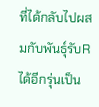ที่ได้กลับไปผสมกับพันธุ์รับR ได้อีกรุ่นเป็น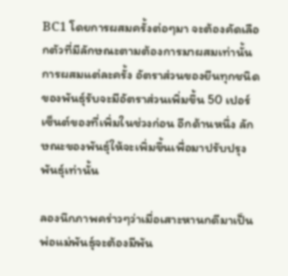BC1 โดยการผสมครั้งต่อๆมา จะต้องคัดเลือกตัวที่มีลักษณะตามต้องการมาผสมเท่านั้น การผสมแต่ละครั้ง อัตราส่วนของยีนทุกชนิดของพันธุ์รับจะมีอัตราส่วนเพิ่มขึ้น 50 เปอร์เซ็นต์ของที่เพิ่มในช่วงก่อน อีกด้านหนึ่ง ลักษณะของพันธุ์ให้จะเพิ่มขึ้นเพื่อมาปรับปรุงพันธุ์เท่านั้น

ลองนึกภาพคร่าวๆว่าเมื่อเสาะหานกดีมาเป็นพ่อแม่พันธุ์จะต้องมีพัน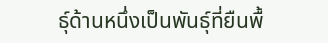ธุ์ด้านหนึ่งเป็นพันธุ์ที่ยืนพื้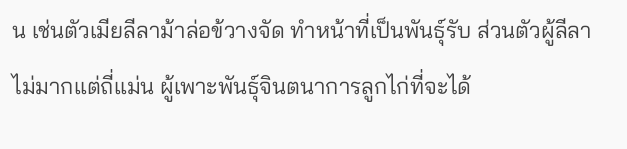น เช่นตัวเมียลีลาม้าล่อข้วางจัด ทำหน้าที่เป็นพันธุ์รับ ส่วนตัวผู้ลีลาไม่มากแต่ถี่แม่น ผู้เพาะพันธุ์จินตนาการลูกไก่ที่จะได้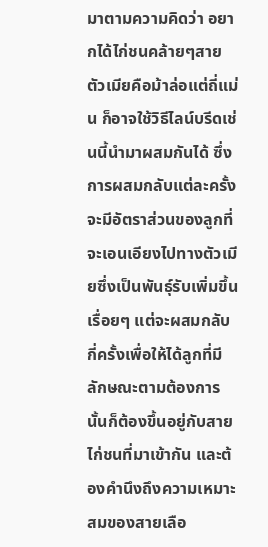มาตามความคิดว่า อยากได้ไก่ชนคล้ายๆสายตัวเมียคือม้าล่อแต่ถี่แม่น ก็อาจใช้วิธีไลน์บรีดเช่นนี้นำมาผสมกันได้ ซึ่งการผสมกลับแต่ละครั้งจะมีอัตราส่วนของลูกที่จะเอนเอียงไปทางตัวเมียซึ่งเป็นพันธุ์รับเพิ่มขึ้นเรื่อยๆ แต่จะผสมกลับกี่ครั้งเพื่อให้ได้ลูกที่มีลักษณะตามต้องการนั้นก็ต้องขึ้นอยู่กับสายไก่ชนที่มาเข้ากัน และต้องคำนึงถึงความเหมาะสมของสายเลือ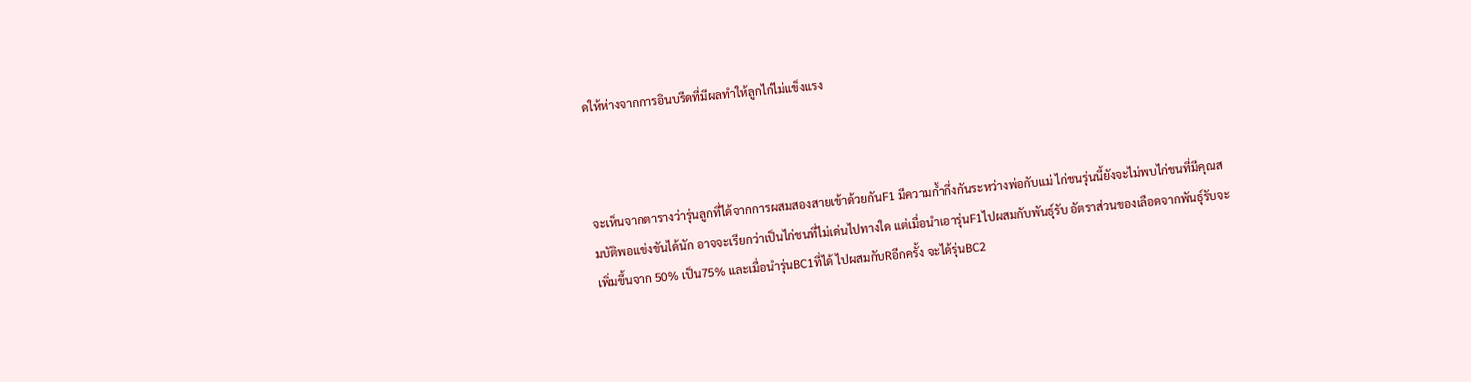ดให้ห่างจากการอินบรีดที่มีผลทำให้ลูกไก่ไม่แข็งแรง



จะเห็นจากตารางว่ารุ่นลูกที่ได้จากการผสมสองสายเข้าด้วยกันF1 มีความก้ำกึ่งกันระหว่างพ่อกับแม่ ไก่ชนรุ่นนี้ยังจะไม่พบไก่ชนที่มีคุณสมบัติพอแข่งขันได้นัก อาจจะเรียกว่าเป็นไก่ชนที่ไม่เด่นไปทางใด แต่เมื่อนำเอารุ่นF1ไปผสมกับพันธุ์รับ อัตราส่วนของเลือดจากพันธุ์รับจะเพิ่มขึ้นจาก 50% เป็น75% และเมื่อนำรุ่นBC1ที่ได้ ไปผสมกับRอีกครั้ง จะได้รุ่นBC2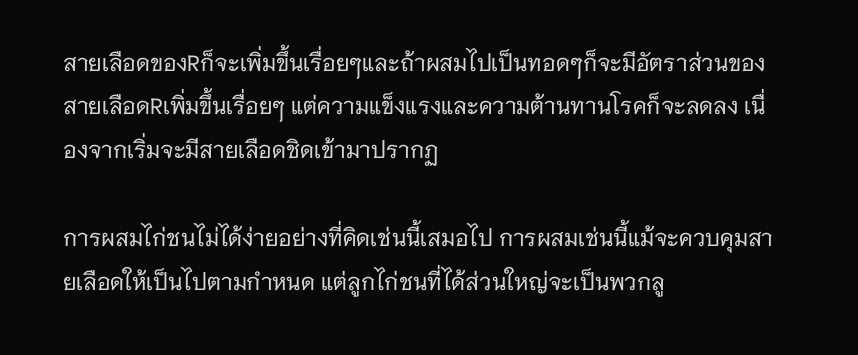สายเลือดของRก็จะเพิ่มขึ้นเรื่อยๆและถ้าผสมไปเป็นทอดๆก็จะมีอัตราส่วนของสายเลือดRเพิ่มขึ้นเรื่อยๆ แต่ความแข็งแรงและความต้านทานโรคก็จะลดลง เนื่องจากเริ่มจะมีสายเลือดชิดเข้ามาปรากฏ

การผสมไก่ชนไม่ได้ง่ายอย่างที่คิดเช่นนี้เสมอไป การผสมเช่นนี้แม้จะควบคุมสายเลือดให้เป็นไปตามกำหนด แต่ลูกไก่ชนที่ได้ส่วนใหญ่จะเป็นพวกลู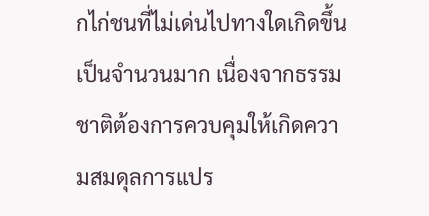กไก่ชนที่ไม่เด่นไปทางใดเกิดขึ้นเป็นจำนวนมาก เนื่องจากธรรมชาติต้องการควบคุมให้เกิดความสมดุลการแปร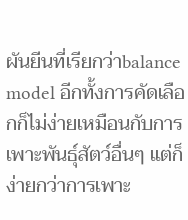ผันยีนที่เรียกว่าbalance model อีกทั้งการคัดเลือกก็ไม่ง่ายเหมือนกับการเพาะพันธุ์สัตว์อื่นๆ แต่ก็ง่ายกว่าการเพาะ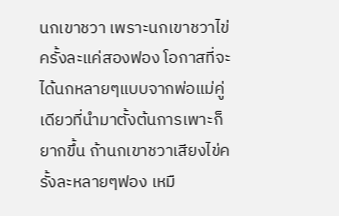นกเขาชวา เพราะนกเขาชวาไข่ครั้งละแค่สองฟอง โอกาสที่จะได้นกหลายๆแบบจากพ่อแม่คู่เดียวที่นำมาตั้งต้นการเพาะก็ยากขึ้น ถ้านกเขาชวาเสียงไข่ครั้งละหลายๆฟอง เหมื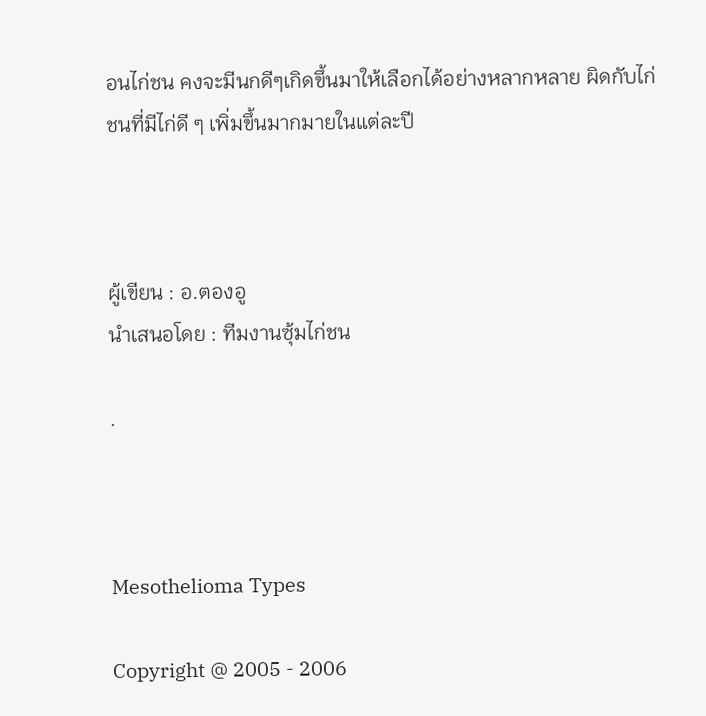อนไก่ชน คงจะมีนกดีๆเกิดขึ้นมาให้เลือกได้อย่างหลากหลาย ผิดกับไก่ชนที่มีไก่ดี ๆ เพิ่มขึ้นมากมายในแต่ละปี



ผู้เขียน : อ.ตองอู
นำเสนอโดย : ทีมงานซุ้มไก่ชน

.



Mesothelioma Types

Copyright @ 2005 - 2006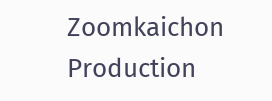Zoomkaichon Production